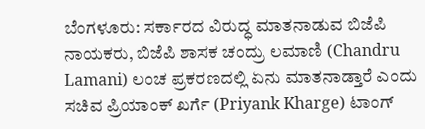ಬೆಂಗಳೂರು: ಸರ್ಕಾರದ ವಿರುದ್ಧ ಮಾತನಾಡುವ ಬಿಜೆಪಿ ನಾಯಕರು, ಬಿಜೆಪಿ ಶಾಸಕ ಚಂದ್ರು ಲಮಾಣಿ (Chandru Lamani) ಲಂಚ ಪ್ರಕರಣದಲ್ಲಿ ಏನು ಮಾತನಾಡ್ತಾರೆ ಎಂದು ಸಚಿವ ಪ್ರಿಯಾಂಕ್ ಖರ್ಗೆ (Priyank Kharge) ಟಾಂಗ್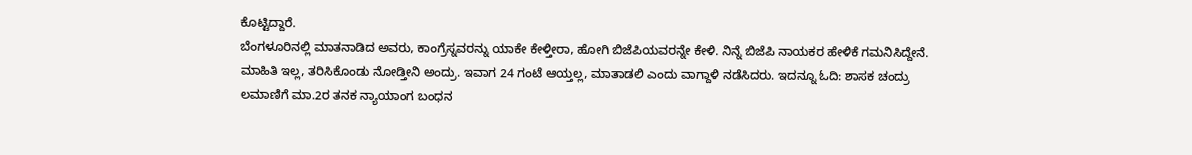ಕೊಟ್ಟಿದ್ದಾರೆ.
ಬೆಂಗಳೂರಿನಲ್ಲಿ ಮಾತನಾಡಿದ ಅವರು, ಕಾಂಗ್ರೆಸ್ನವರನ್ನು ಯಾಕೇ ಕೇಳ್ತೀರಾ, ಹೋಗಿ ಬಿಜೆಪಿಯವರನ್ನೇ ಕೇಳಿ. ನಿನ್ನೆ ಬಿಜೆಪಿ ನಾಯಕರ ಹೇಳಿಕೆ ಗಮನಿಸಿದ್ದೇನೆ. ಮಾಹಿತಿ ಇಲ್ಲ, ತರಿಸಿಕೊಂಡು ನೋಡ್ತೀನಿ ಅಂದ್ರು. ಇವಾಗ 24 ಗಂಟೆ ಆಯ್ತಲ್ಲ, ಮಾತಾಡಲಿ ಎಂದು ವಾಗ್ದಾಳಿ ನಡೆಸಿದರು. ಇದನ್ನೂ ಓದಿ: ಶಾಸಕ ಚಂದ್ರು ಲಮಾಣಿಗೆ ಮಾ.2ರ ತನಕ ನ್ಯಾಯಾಂಗ ಬಂಧನ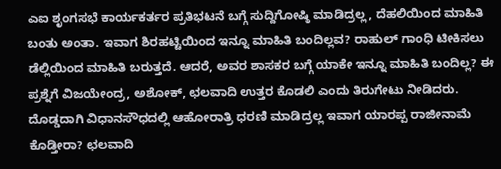ಎಐ ಶೃಂಗಸಭೆ ಕಾರ್ಯಕರ್ತರ ಪ್ರತಿಭಟನೆ ಬಗ್ಗೆ ಸುದ್ದಿಗೋಷ್ಠಿ ಮಾಡಿದ್ರಲ್ಲ, ದೆಹಲಿಯಿಂದ ಮಾಹಿತಿ ಬಂತು ಅಂತಾ. ಇವಾಗ ಶಿರಹಟ್ಟಿಯಿಂದ ಇನ್ನೂ ಮಾಹಿತಿ ಬಂದಿಲ್ಲವ? ರಾಹುಲ್ ಗಾಂಧಿ ಟೀಕಿಸಲು ಡೆಲ್ಲಿಯಿಂದ ಮಾಹಿತಿ ಬರುತ್ತದೆ. ಆದರೆ, ಅವರ ಶಾಸಕರ ಬಗ್ಗೆ ಯಾಕೇ ಇನ್ನೂ ಮಾಹಿತಿ ಬಂದಿಲ್ಲ? ಈ ಪ್ರಶ್ನೆಗೆ ವಿಜಯೇಂದ್ರ, ಅಶೋಕ್, ಛಲವಾದಿ ಉತ್ತರ ಕೊಡಲಿ ಎಂದು ತಿರುಗೇಟು ನೀಡಿದರು.
ದೊಡ್ಡದಾಗಿ ವಿಧಾನಸೌಧದಲ್ಲಿ ಆಹೋರಾತ್ರಿ ಧರಣಿ ಮಾಡಿದ್ರಲ್ಲ ಇವಾಗ ಯಾರಪ್ಪ ರಾಜೀನಾಮೆ ಕೊಡ್ತೀರಾ? ಛಲವಾದಿ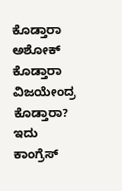ಕೊಡ್ತಾರಾ ಅಶೋಕ್ ಕೊಡ್ತಾರಾ ವಿಜಯೇಂದ್ರ ಕೊಡ್ತಾರಾ? ಇದು ಕಾಂಗ್ರೆಸ್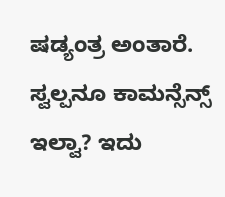ಷಡ್ಯಂತ್ರ ಅಂತಾರೆ. ಸ್ವಲ್ಪನೂ ಕಾಮನ್ಸೆನ್ಸ್ ಇಲ್ವಾ? ಇದು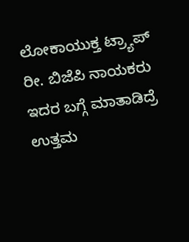ಲೋಕಾಯುಕ್ತ ಟ್ರ್ಯಾಪ್ ರೀ. ಬಿಜೆಪಿ ನಾಯಕರು ಇದರ ಬಗ್ಗೆ ಮಾತಾಡಿದ್ರೆ ಉತ್ತಮ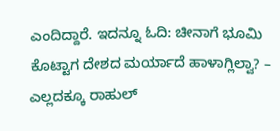ಎಂದಿದ್ದಾರೆ. ಇದನ್ನೂ ಓದಿ: ಚೀನಾಗೆ ಭೂಮಿ ಕೊಟ್ಟಾಗ ದೇಶದ ಮರ್ಯಾದೆ ಹಾಳಾಗ್ಲಿಲ್ವಾ? – ಎಲ್ಲದಕ್ಕೂ ರಾಹುಲ್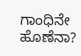ಗಾಂಧಿನೇ ಹೊಣೆನಾ?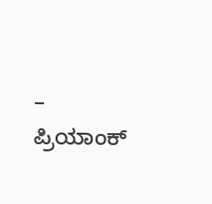– ಪ್ರಿಯಾಂಕ್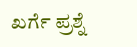ಖರ್ಗೆ ಪ್ರಶ್ನೆ